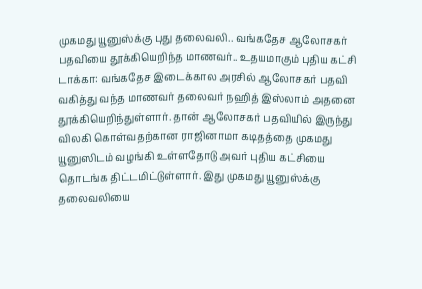முகமது யூனுஸ்க்கு புது தலைவலி.. வங்கதேச ஆலோசகர் பதவியை தூக்கியெறிந்த மாணவர்.. உதயமாகும் புதிய கட்சி
டாக்கா: வங்கதேச இடைக்கால அரசில் ஆலோசகர் பதவி வகித்து வந்த மாணவர் தலைவர் நஹித் இஸ்லாம் அதனை தூக்கியெறிந்துள்ளார். தான் ஆலோசகர் பதவியில் இருந்து விலகி கொள்வதற்கான ராஜினாமா கடிதத்தை முகமது யூனுஸிடம் வழங்கி உள்ளதோடு அவர் புதிய கட்சியை தொடங்க திட்டமிட்டுள்ளார். இது முகமது யூனுஸ்க்கு தலைவலியை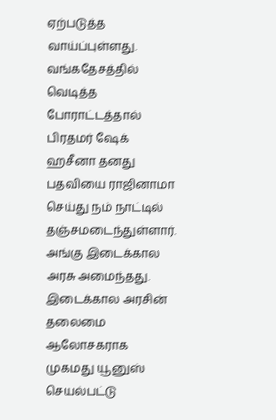ஏற்படுத்த வாய்ப்புள்ளது.
வங்கதேசத்தில் வெடித்த போராட்டத்தால் பிரதமர் ஷேக் ஹசீனா தனது பதவியை ராஜினாமா செய்து நம் நாட்டில் தஞ்சமடைந்துள்ளார். அங்கு இடைக்கால அரசு அமைந்தது. இடைக்கால அரசின் தலைமை ஆலோசகராக முகமது யூனுஸ் செயல்பட்டு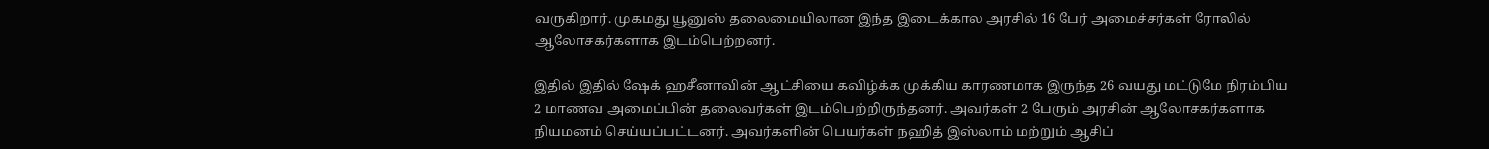வருகிறார். முகமது யூனுஸ் தலைமையிலான இந்த இடைக்கால அரசில் 16 பேர் அமைச்சர்கள் ரோலில் ஆலோசகர்களாக இடம்பெற்றனர்.

இதில் இதில் ஷேக் ஹசீனாவின் ஆட்சியை கவிழ்க்க முக்கிய காரணமாக இருந்த 26 வயது மட்டுமே நிரம்பிய 2 மாணவ அமைப்பின் தலைவர்கள் இடம்பெற்றிருந்தனர். அவர்கள் 2 பேரும் அரசின் ஆலோசகர்களாக நியமனம் செய்யப்பட்டனர். அவர்களின் பெயர்கள் நஹித் இஸ்லாம் மற்றும் ஆசிப்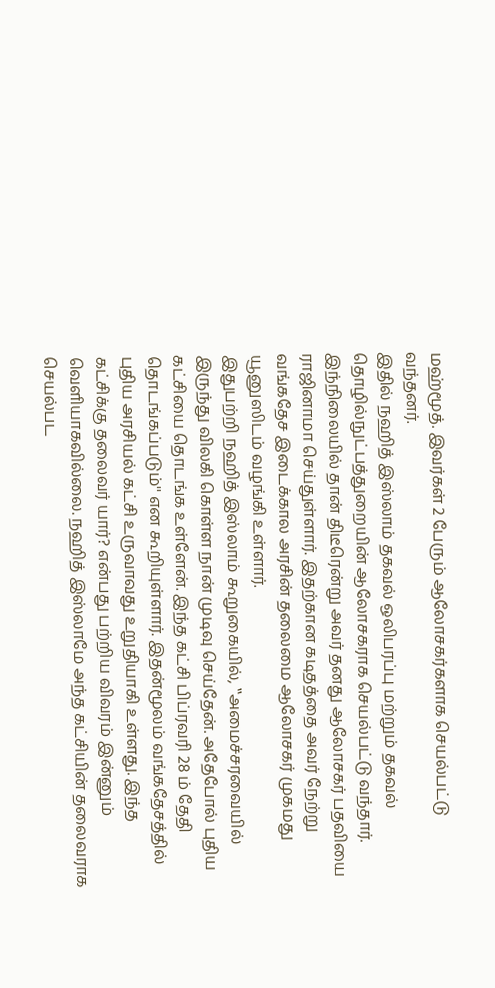மஹ்மூத். இவர்கள் 2 பேரும் ஆலோசகர்களாக செயல்பட்டு வந்தனர்.
இதில் நஹித் இஸ்லாம் தகவல் ஒலிபரப்பு மற்றும் தகவல் தொழில்நுட்பத்துறையின் ஆலோசகராக செயல்பட்டு வந்தார். இந்நிலையில் தான் திடீரென்று அவர் தனது ஆலோசகர் பதவியை ராஜினாமா செய்துள்ளார். இதற்கான கடிதத்தை அவர் நேற்று வங்கதேச இடைக்கால அரசின் தலைமை ஆலோசகர் முகமது யூனுஸிடம் வழங்கி உள்ளார்.
இதுபற்றி நஹித் இஸ்லாம் கூறுகையில், ‛‛அமைச்சரவையில் இருந்து விலகி கொள்ள நான் முடிவு செய்தேன். அதேபோல் புதிய கட்சியை தொடங்க உள்ளேன். இந்த கட்சி பிப்ரவரி 28 ம் தேதி தொடங்கப்படும்'' என கூறியுள்ளார். இதன்மூலம் வங்கதேசத்தில் புதிய அரசியல் கட்சி உருவாவது உறுதியாகி உள்ளது. இந்த கட்சிக்கு தலைவர் யார்? என்பது பற்றிய விவரம் இன்னும் வெளியாகவில்லை. நஹித் இஸ்லாமே அந்த கட்சியின் தலைவராக செயல்பட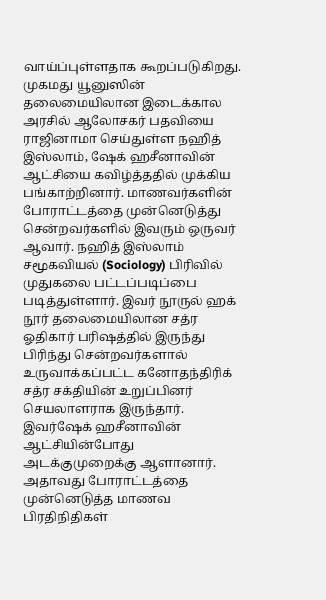வாய்ப்புள்ளதாக கூறப்படுகிறது.
முகமது யூனுஸின் தலைமையிலான இடைக்கால அரசில் ஆலோசகர் பதவியை ராஜினாமா செய்துள்ள நஹித் இஸ்லாம், ஷேக் ஹசீனாவின் ஆட்சியை கவிழ்த்ததில் முக்கிய பங்காற்றினார். மாணவர்களின் போராட்டத்தை முன்னெடுத்து சென்றவர்களில் இவரும் ஒருவர் ஆவார். நஹித் இஸ்லாம் சமூகவியல் (Sociology) பிரிவில் முதுகலை பட்டப்படிப்பை படித்துள்ளார். இவர் நூருல் ஹக் நூர் தலைமையிலான சத்ர ஓதிகார் பரிஷத்தில் இருந்து பிரிந்து சென்றவர்களால் உருவாக்கப்பட்ட கனோதந்திரிக் சத்ர சக்தியின் உறுப்பினர் செயலாளராக இருந்தார்.
இவர்ஷேக் ஹசீனாவின் ஆட்சியின்போது அடக்குமுறைக்கு ஆளானார். அதாவது போராட்டத்தை முன்னெடுத்த மாணவ பிரதிநிதிகள்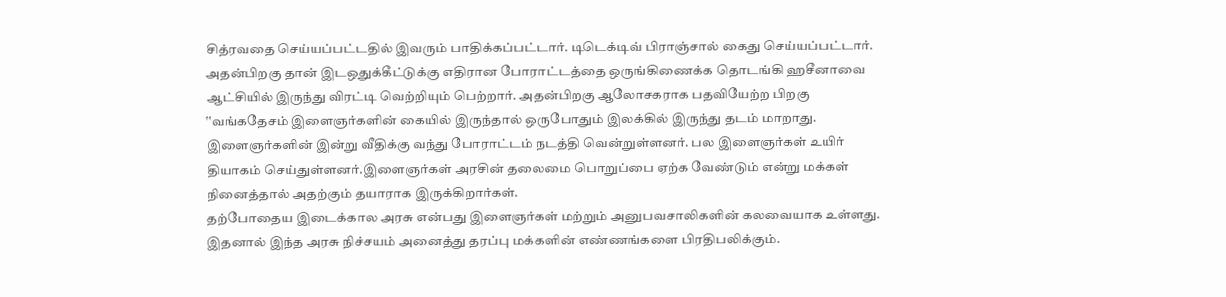சித்ரவதை செய்யப்பட்டதில் இவரும் பாதிக்கப்பட்டார். டிடெக்டிவ் பிராஞ்சால் கைது செய்யப்பட்டார். அதன்பிறகு தான் இடஒதுக்கீட்டுக்கு எதிரான போராட்டத்தை ஒருங்கிணைக்க தொடங்கி ஹசீனாவை ஆட்சியில் இருந்து விரட்டி வெற்றியும் பெற்றார். அதன்பிறகு ஆலோசகராக பதவியேற்ற பிறகு ‛‛வங்கதேசம் இளைஞர்களின் கையில் இருந்தால் ஒருபோதும் இலக்கில் இருந்து தடம் மாறாது. இளைஞர்களின் இன்று வீதிக்கு வந்து போராட்டம் நடத்தி வென்றுள்ளனர். பல இளைஞர்கள் உயிர் தியாகம் செய்துள்ளனர்.இளைஞர்கள் அரசின் தலைமை பொறுப்பை ஏற்க வேண்டும் என்று மக்கள் நினைத்தால் அதற்கும் தயாராக இருக்கிறார்கள்.
தற்போதைய இடைக்கால அரசு என்பது இளைஞர்கள் மற்றும் அனுபவசாலிகளின் கலவையாக உள்ளது. இதனால் இந்த அரசு நிச்சயம் அனைத்து தரப்பு மக்களின் எண்ணங்களை பிரதிபலிக்கும்.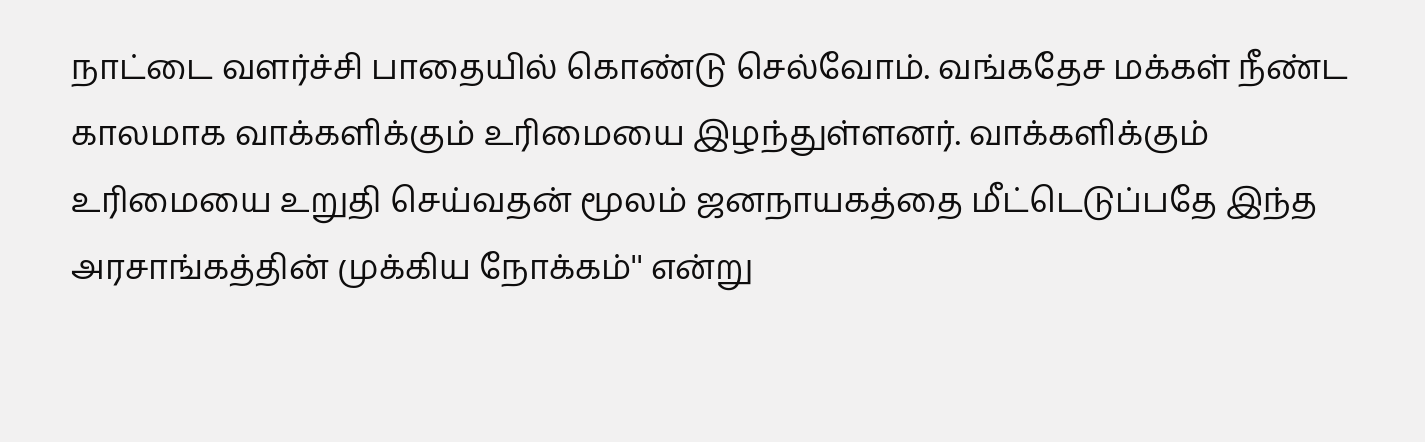நாட்டை வளர்ச்சி பாதையில் கொண்டு செல்வோம். வங்கதேச மக்கள் நீண்ட காலமாக வாக்களிக்கும் உரிமையை இழந்துள்ளனர். வாக்களிக்கும் உரிமையை உறுதி செய்வதன் மூலம் ஜனநாயகத்தை மீட்டெடுப்பதே இந்த அரசாங்கத்தின் முக்கிய நோக்கம்'' என்று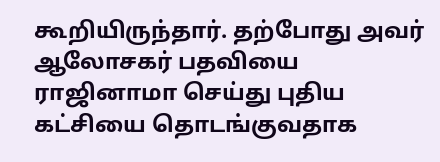கூறியிருந்தார். தற்போது அவர் ஆலோசகர் பதவியை ராஜினாமா செய்து புதிய கட்சியை தொடங்குவதாக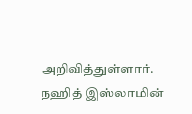அறிவித்துள்ளார்.
நஹித் இஸ்லாமின்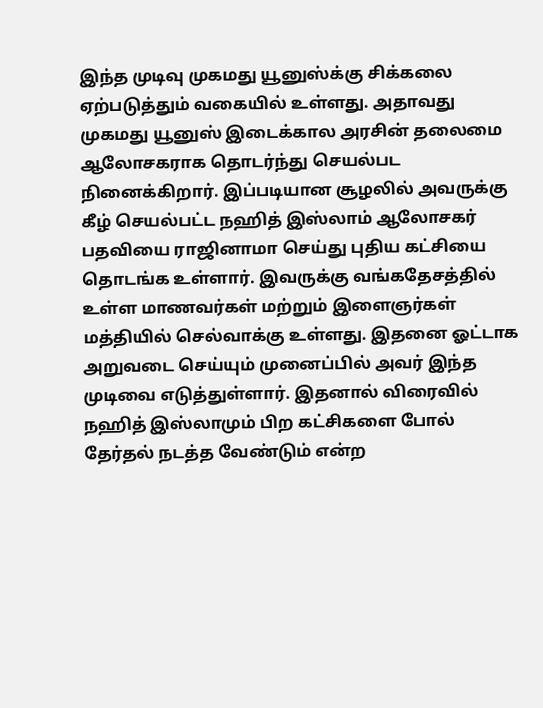இந்த முடிவு முகமது யூனுஸ்க்கு சிக்கலை ஏற்படுத்தும் வகையில் உள்ளது. அதாவது முகமது யூனுஸ் இடைக்கால அரசின் தலைமை ஆலோசகராக தொடர்ந்து செயல்பட நினைக்கிறார். இப்படியான சூழலில் அவருக்கு கீழ் செயல்பட்ட நஹித் இஸ்லாம் ஆலோசகர் பதவியை ராஜினாமா செய்து புதிய கட்சியை தொடங்க உள்ளார். இவருக்கு வங்கதேசத்தில் உள்ள மாணவர்கள் மற்றும் இளைஞர்கள் மத்தியில் செல்வாக்கு உள்ளது. இதனை ஓட்டாக அறுவடை செய்யும் முனைப்பில் அவர் இந்த முடிவை எடுத்துள்ளார். இதனால் விரைவில் நஹித் இஸ்லாமும் பிற கட்சிகளை போல் தேர்தல் நடத்த வேண்டும் என்ற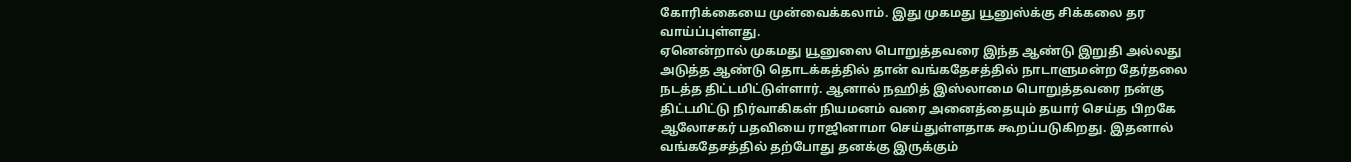கோரிக்கையை முன்வைக்கலாம். இது முகமது யூனுஸ்க்கு சிக்கலை தர வாய்ப்புள்ளது.
ஏனென்றால் முகமது யூனுஸை பொறுத்தவரை இந்த ஆண்டு இறுதி அல்லது அடுத்த ஆண்டு தொடக்கத்தில் தான் வங்கதேசத்தில் நாடாளுமன்ற தேர்தலை நடத்த திட்டமிட்டுள்ளார். ஆனால் நஹித் இஸ்லாமை பொறுத்தவரை நன்கு திட்டமிட்டு நிர்வாகிகள் நியமனம் வரை அனைத்தையும் தயார் செய்த பிறகே ஆலோசகர் பதவியை ராஜினாமா செய்துள்ளதாக கூறப்படுகிறது. இதனால் வங்கதேசத்தில் தற்போது தனக்கு இருக்கும்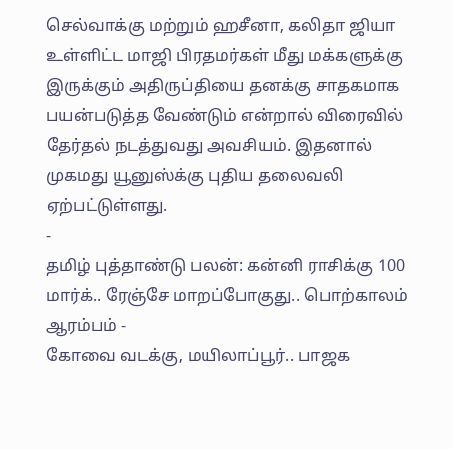செல்வாக்கு மற்றும் ஹசீனா, கலிதா ஜியா உள்ளிட்ட மாஜி பிரதமர்கள் மீது மக்களுக்கு இருக்கும் அதிருப்தியை தனக்கு சாதகமாக பயன்படுத்த வேண்டும் என்றால் விரைவில் தேர்தல் நடத்துவது அவசியம். இதனால் முகமது யூனுஸ்க்கு புதிய தலைவலி ஏற்பட்டுள்ளது.
-
தமிழ் புத்தாண்டு பலன்: கன்னி ராசிக்கு 100 மார்க்.. ரேஞ்சே மாறப்போகுது.. பொற்காலம் ஆரம்பம் -
கோவை வடக்கு, மயிலாப்பூர்.. பாஜக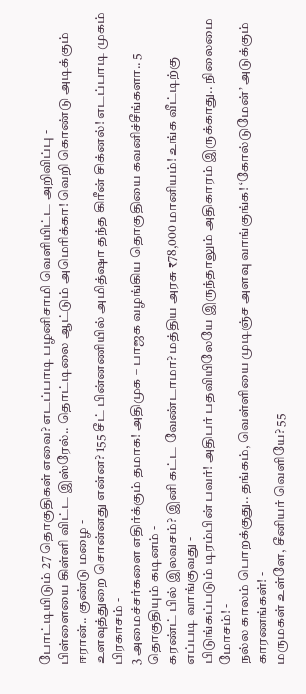போட்டியிடும் 27 தொகுதிகள் எவை? எடப்பாடி பழனிசாமி வெளியிட்ட அறிவிப்பு -
பிள்ளையை கிள்ளி விட்ட இஸ்ரேல்.. தொட்டிலை ஆட்டும் அமெரிக்கா! வெறி கொண்டு அடிக்கும் ஈரான்.. குண்டு மழை -
உளவுத்துறை சொன்னது என்ன? 155 சீட் பின்னணியில் அமித்ஷா தந்த கிரீன் சிக்னல்! எடப்பாடி முகம் பிரகாசம் -
3 அமைச்சர்களை எதிர்க்கும் தமாக! அதிமுக – பாஜக வழங்கிய தொகுதியை கவனிச்சீங்களா.. 5 தொகுதியும் கடினம் -
கரண்ட் பில் இலவசம்? இனி கட்ட வேண்டாமா? மத்திய அரசு ₹78,000 மானியம்! உங்க வீட்டிற்கு எப்படி வாங்குவது -
பிடுங்கப்படும் டிரம்பின் பவர்! அதிபர் பதவியிலேயே இருந்தாலும் அதிகாரம் இருக்காது.. நிலைமை மோசம்! -
நல்ல காலம் பொறக்குது.. தங்கம், வெள்ளியை முடிஞ்ச அளவு வாங்குங்க! ‘கோல்டுமேன்’ அடுக்கும் காரணங்கள்! -
மருமகள் உள்ளே, சீனியர் வெளியே? 55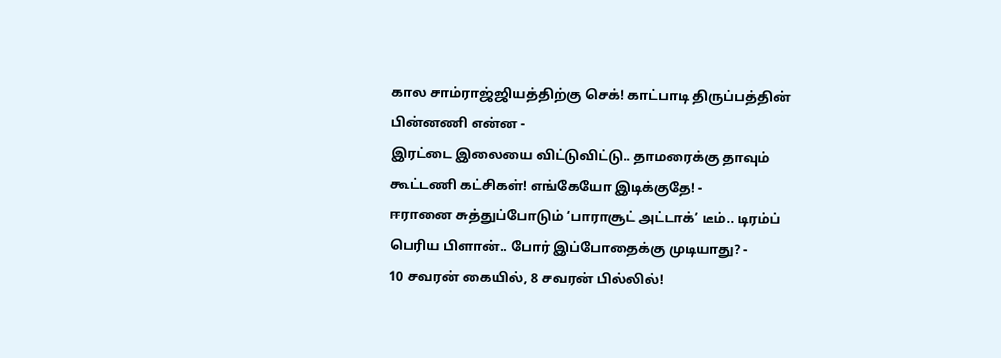கால சாம்ராஜ்ஜியத்திற்கு செக்! காட்பாடி திருப்பத்தின் பின்னணி என்ன -
இரட்டை இலையை விட்டுவிட்டு.. தாமரைக்கு தாவும் கூட்டணி கட்சிகள்! எங்கேயோ இடிக்குதே! -
ஈரானை சுத்துப்போடும் ‘பாராசூட் அட்டாக்’ டீம்.. டிரம்ப் பெரிய பிளான்.. போர் இப்போதைக்கு முடியாது? -
10 சவரன் கையில், 8 சவரன் பில்லில்!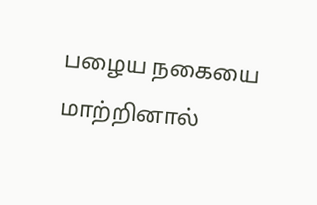பழைய நகையை மாற்றினால்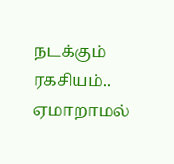நடக்கும் ரகசியம்.. ஏமாறாமல்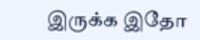இருக்க இதோ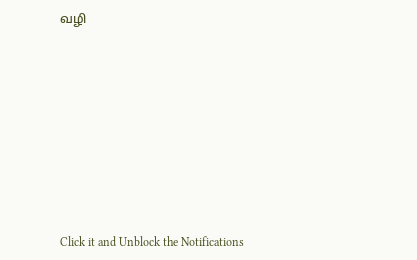வழி












Click it and Unblock the Notifications